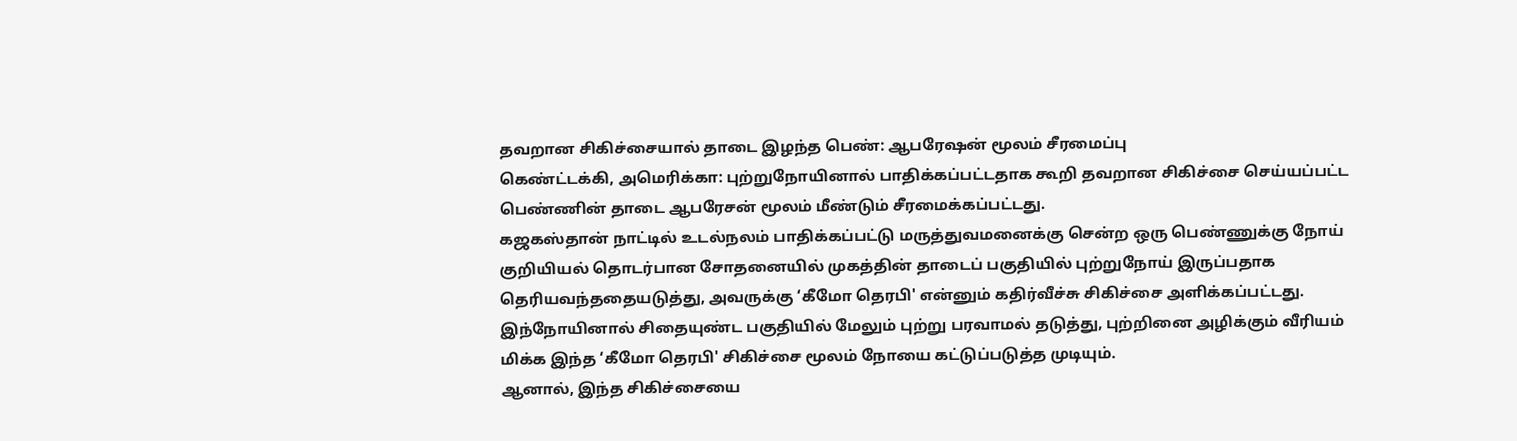தவறான சிகிச்சையால் தாடை இழந்த பெண்: ஆபரேஷன் மூலம் சீரமைப்பு
கெண்ட்டக்கி, அமெரிக்கா: புற்றுநோயினால் பாதிக்கப்பட்டதாக கூறி தவறான சிகிச்சை செய்யப்பட்ட பெண்ணின் தாடை ஆபரேசன் மூலம் மீண்டும் சீரமைக்கப்பட்டது.
கஜகஸ்தான் நாட்டில் உடல்நலம் பாதிக்கப்பட்டு மருத்துவமனைக்கு சென்ற ஒரு பெண்ணுக்கு நோய் குறியியல் தொடர்பான சோதனையில் முகத்தின் தாடைப் பகுதியில் புற்றுநோய் இருப்பதாக தெரியவந்ததையடுத்து, அவருக்கு ‘கீமோ தெரபி' என்னும் கதிர்வீச்சு சிகிச்சை அளிக்கப்பட்டது.
இந்நோயினால் சிதையுண்ட பகுதியில் மேலும் புற்று பரவாமல் தடுத்து, புற்றினை அழிக்கும் வீரியம் மிக்க இந்த ‘கீமோ தெரபி' சிகிச்சை மூலம் நோயை கட்டுப்படுத்த முடியும்.
ஆனால், இந்த சிகிச்சையை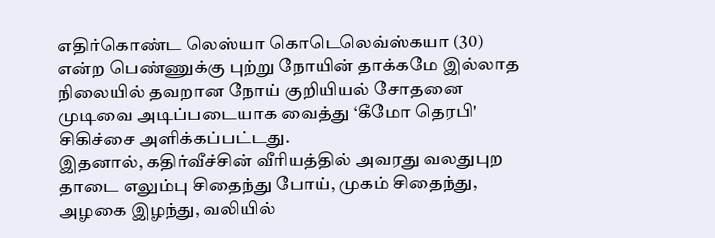எதிர்கொண்ட லெஸ்யா கொடெலெவ்ஸ்கயா (30) என்ற பெண்ணுக்கு புற்று நோயின் தாக்கமே இல்லாத நிலையில் தவறான நோய் குறியியல் சோதனை முடிவை அடிப்படையாக வைத்து ‘கீமோ தெரபி' சிகிச்சை அளிக்கப்பட்டது.
இதனால், கதிர்வீச்சின் வீரியத்தில் அவரது வலதுபுற தாடை எலும்பு சிதைந்து போய், முகம் சிதைந்து, அழகை இழந்து, வலியில்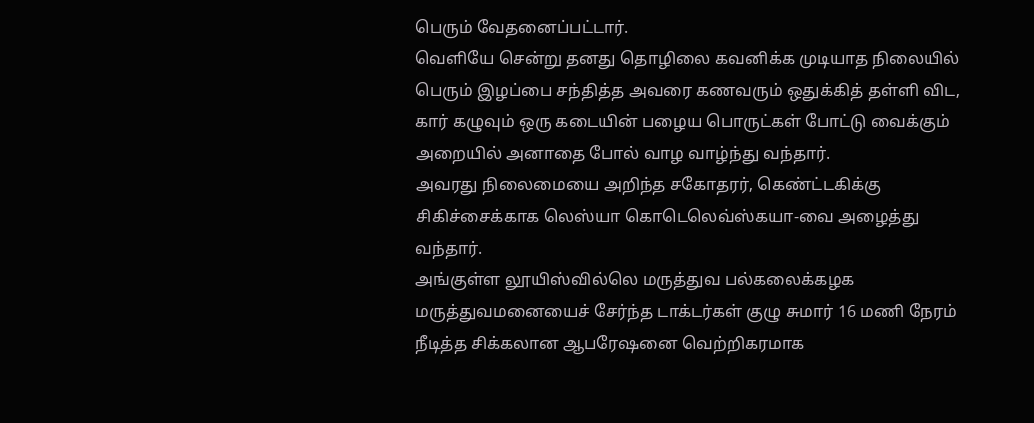பெரும் வேதனைப்பட்டார்.
வெளியே சென்று தனது தொழிலை கவனிக்க முடியாத நிலையில் பெரும் இழப்பை சந்தித்த அவரை கணவரும் ஒதுக்கித் தள்ளி விட, கார் கழுவும் ஒரு கடையின் பழைய பொருட்கள் போட்டு வைக்கும் அறையில் அனாதை போல் வாழ வாழ்ந்து வந்தார்.
அவரது நிலைமையை அறிந்த சகோதரர், கெண்ட்டகிக்கு சிகிச்சைக்காக லெஸ்யா கொடெலெவ்ஸ்கயா-வை அழைத்து வந்தார்.
அங்குள்ள லூயிஸ்வில்லெ மருத்துவ பல்கலைக்கழக மருத்துவமனையைச் சேர்ந்த டாக்டர்கள் குழு சுமார் 16 மணி நேரம் நீடித்த சிக்கலான ஆபரேஷனை வெற்றிகரமாக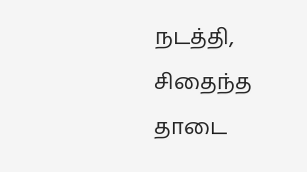நடத்தி, சிதைந்த தாடை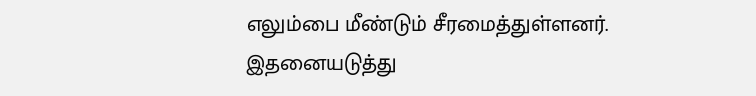எலும்பை மீண்டும் சீரமைத்துள்ளனர். இதனையடுத்து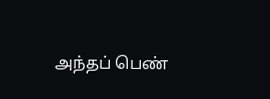அந்தப் பெண்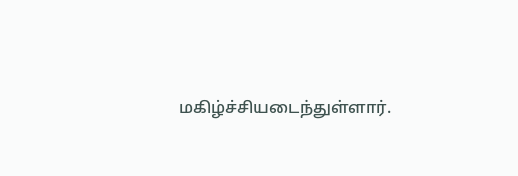மகிழ்ச்சியடைந்துள்ளார்.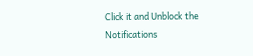Click it and Unblock the Notifications